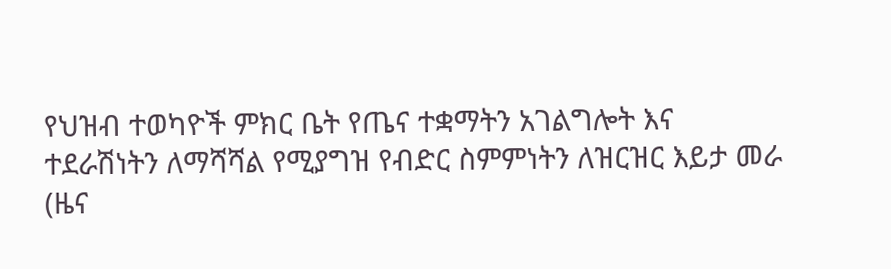የህዝብ ተወካዮች ምክር ቤት የጤና ተቋማትን አገልግሎት እና ተደራሽነትን ለማሻሻል የሚያግዝ የብድር ስምምነትን ለዝርዝር እይታ መራ
(ዜና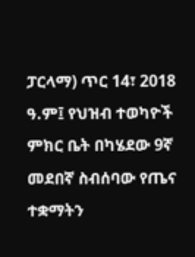ፓርላማ) ጥር 14፣ 2018 ዓ.ም፤ የህዝብ ተወካዮች ምክር ቤት በካሄደው 9ኛ መደበኛ ስብሰባው የጤና ተቋማትን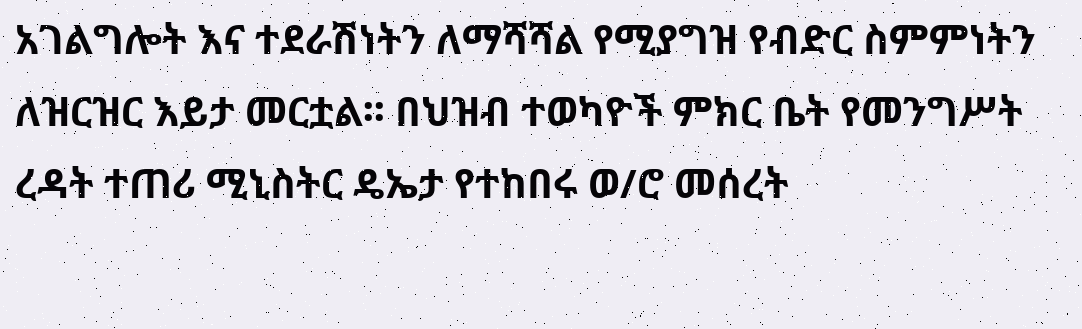አገልግሎት እና ተደራሽነትን ለማሻሻል የሚያግዝ የብድር ስምምነትን ለዝርዝር እይታ መርቷል፡፡ በህዝብ ተወካዮች ምክር ቤት የመንግሥት ረዳት ተጠሪ ሚኒስትር ዴኤታ የተከበሩ ወ/ሮ መሰረት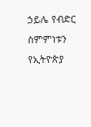ኃይሌ የብድር ስምምነቱን የኢትዮጵያ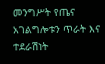መንግሥት የጤና አገልግሎቱን ጥራት እና ተደራሽነት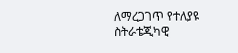ለማረጋገጥ የተለያዩ ስትራቴጂካዊ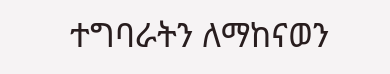ተግባራትን ለማከናወን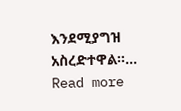እንደሚያግዝ አስረድተዋል፡፡…
Read more